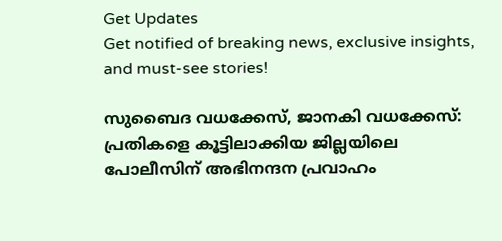Get Updates
Get notified of breaking news, exclusive insights, and must-see stories!

സുബൈദ വധക്കേസ്, ജാനകി വധക്കേസ്: പ്രതികളെ കൂട്ടിലാക്കിയ ജില്ലയിലെ പോലീസിന് അഭിനന്ദന പ്രവാഹം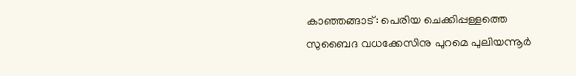കാഞ്ഞങ്ങാട്: പെരിയ ചെക്കിപ്പള്ളത്തെ സുബൈദ വധക്കേസിനു പുറമെ പുലിയന്നൂര്‍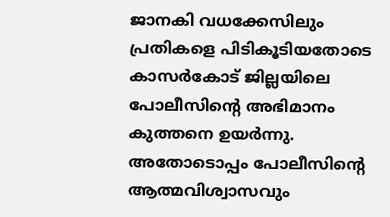ജാനകി വധക്കേസിലും പ്രതികളെ പിടികൂടിയതോടെ കാസര്‍കോട് ജില്ലയിലെ പോലീസിന്റെ അഭിമാനം കുത്തനെ ഉയര്‍ന്നു. അതോടൊപ്പം പോലീസിന്റെ ആത്മവിശ്വാസവും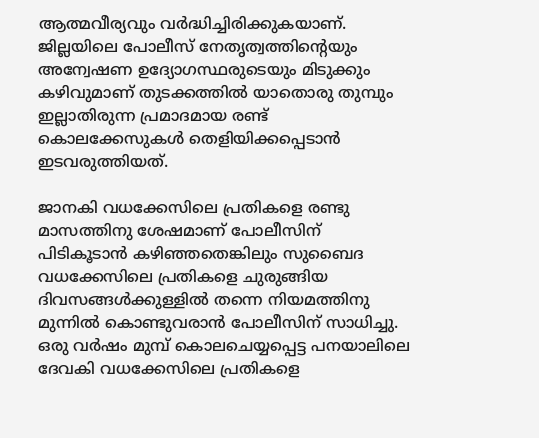ആത്മവീര്യവും വര്‍ദ്ധിച്ചിരിക്കുകയാണ്. ജില്ലയിലെ പോലീസ് നേതൃത്വത്തിന്റെയും അന്വേഷണ ഉദ്യോഗസ്ഥരുടെയും മിടുക്കും കഴിവുമാണ് തുടക്കത്തില്‍ യാതൊരു തുമ്പും ഇല്ലാതിരുന്ന പ്രമാദമായ രണ്ട് കൊലക്കേസുകള്‍ തെളിയിക്കപ്പെടാന്‍ ഇടവരുത്തിയത്.

ജാനകി വധക്കേസിലെ പ്രതികളെ രണ്ടു മാസത്തിനു ശേഷമാണ് പോലീസിന് പിടികൂടാന്‍ കഴിഞ്ഞതെങ്കിലും സുബൈദ വധക്കേസിലെ പ്രതികളെ ചുരുങ്ങിയ ദിവസങ്ങള്‍ക്കുള്ളില്‍ തന്നെ നിയമത്തിനു മുന്നില്‍ കൊണ്ടുവരാന്‍ പോലീസിന് സാധിച്ചു. ഒരു വര്‍ഷം മുമ്പ് കൊലചെയ്യപ്പെട്ട പനയാലിലെ ദേവകി വധക്കേസിലെ പ്രതികളെ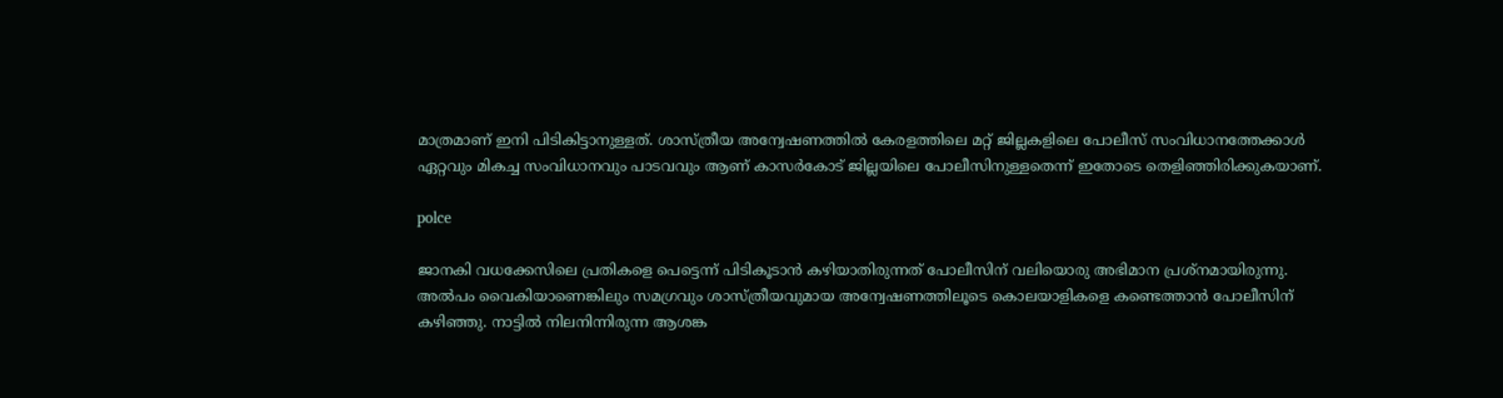മാത്രമാണ് ഇനി പിടികിട്ടാനുള്ളത്. ശാസ്ത്രീയ അന്വേഷണത്തില്‍ കേരളത്തിലെ മറ്റ് ജില്ലകളിലെ പോലീസ് സംവിധാനത്തേക്കാള്‍ ഏറ്റവും മികച്ച സംവിധാനവും പാടവവും ആണ് കാസര്‍കോട് ജില്ലയിലെ പോലീസിനുള്ളതെന്ന് ഇതോടെ തെളിഞ്ഞിരിക്കുകയാണ്.

polce

ജാനകി വധക്കേസിലെ പ്രതികളെ പെട്ടെന്ന് പിടികൂടാന്‍ കഴിയാതിരുന്നത് പോലീസിന് വലിയൊരു അഭിമാന പ്രശ്‌നമായിരുന്നു. അല്‍പം വൈകിയാണെങ്കിലും സമഗ്രവും ശാസ്ത്രീയവുമായ അന്വേഷണത്തിലൂടെ കൊലയാളികളെ കണ്ടെത്താന്‍ പോലീസിന് കഴിഞ്ഞു. നാട്ടില്‍ നിലനിന്നിരുന്ന ആശങ്ക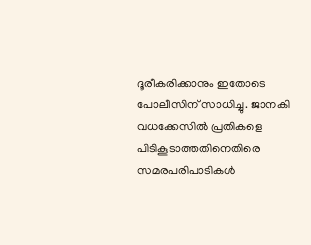ദൂരീകരിക്കാനും ഇതോടെ പോലീസിന് സാധിച്ചു. ജാനകി വധക്കേസില്‍ പ്രതികളെ പിടികൂടാത്തതിനെതിരെ സമരപരിപാടികള്‍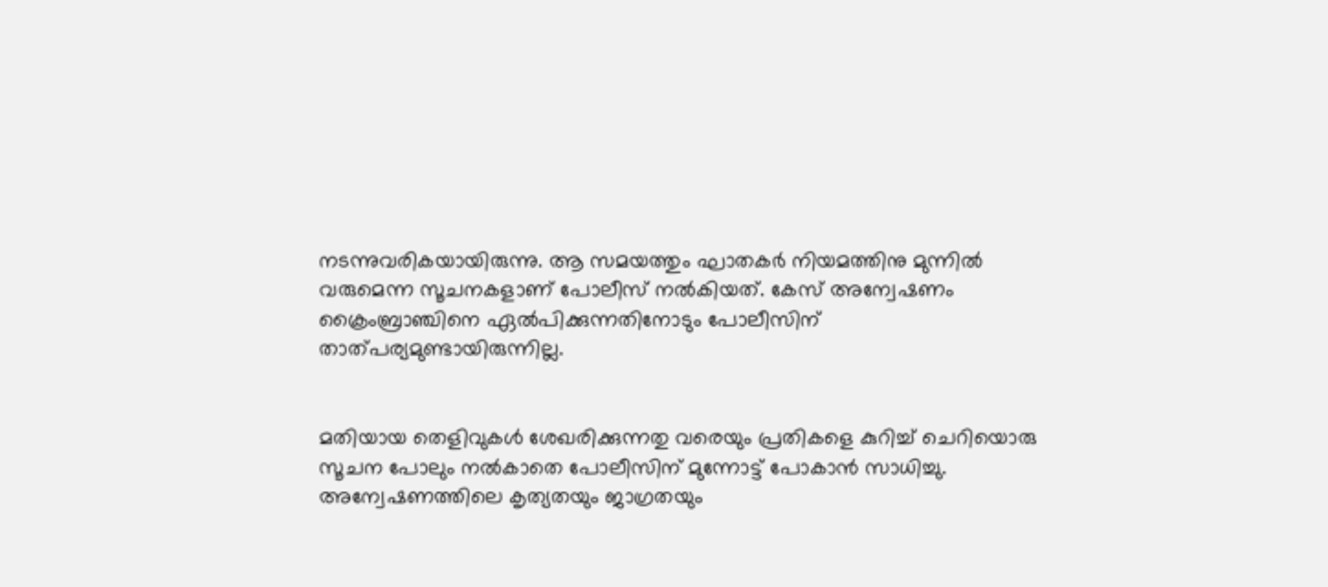നടന്നുവരികയായിരുന്നു. ആ സമയത്തും ഘാതകര്‍ നിയമത്തിനു മുന്നില്‍ വരുമെന്ന സൂചനകളാണ് പോലീസ് നല്‍കിയത്. കേസ് അന്വേഷണം ക്രൈംബ്രാഞ്ചിനെ ഏല്‍പിക്കുന്നതിനോടും പോലീസിന് താത്പര്യമുണ്ടായിരുന്നില്ല.


മതിയായ തെളിവുകള്‍ ശേഖരിക്കുന്നതു വരെയും പ്രതികളെ കുറിച്ച് ചെറിയൊരു സൂചന പോലും നല്‍കാതെ പോലീസിന് മുന്നോട്ട് പോകാന്‍ സാധിച്ചു. അന്വേഷണത്തിലെ കൃത്യതയും ജാഗ്രതയും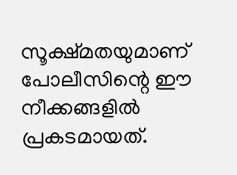സൂക്ഷ്മതയുമാണ് പോലീസിന്റെ ഈ നീക്കങ്ങളില്‍ പ്രകടമായത്.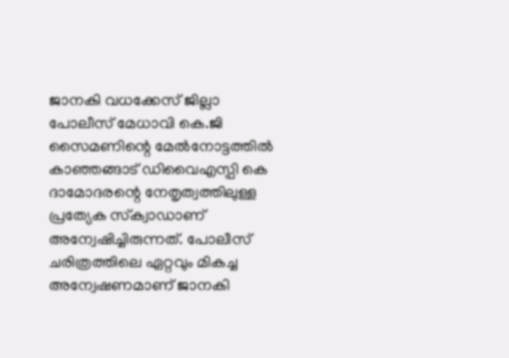ജാനകി വധക്കേസ് ജില്ലാ പോലീസ് മേധാവി കെ.ജി സൈമണിന്റെ മേല്‍നോട്ടത്തില്‍ കാഞ്ഞങ്ങാട് ഡിവൈഎസ്പി കെ ദാമോദരന്റെ നേതൃത്വത്തിലുള്ള പ്രത്യേക സ്‌ക്വാഡാണ് അന്വേഷിച്ചിരുന്നത്. പോലീസ് ചരിത്രത്തിലെ ഏറ്റവും മികച്ച അന്വേഷണമാണ് ജാനകി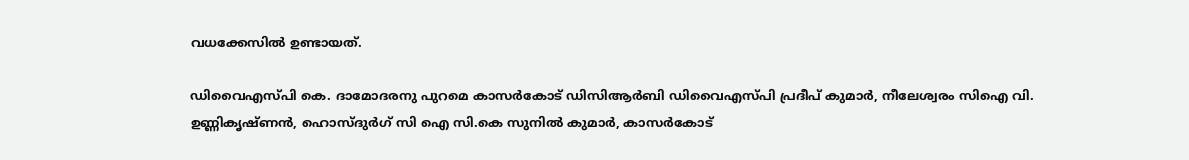വധക്കേസില്‍ ഉണ്ടായത്.

ഡിവൈഎസ്പി കെ. ദാമോദരനു പുറമെ കാസര്‍കോട് ഡിസിആര്‍ബി ഡിവൈഎസ്പി പ്രദീപ് കുമാര്‍, നീലേശ്വരം സിഐ വി. ഉണ്ണികൃഷ്ണന്‍, ഹൊസ്ദുര്‍ഗ് സി ഐ സി.കെ സുനില്‍ കുമാര്‍, കാസര്‍കോട്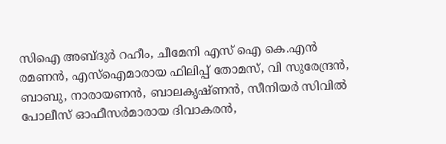സിഐ അബ്ദുര്‍ റഹീം, ചീമേനി എസ് ഐ കെ.എന്‍ രമണന്‍, എസ്ഐമാരായ ഫിലിപ്പ് തോമസ്, വി സുരേന്ദ്രന്‍, ബാബു, നാരായണന്‍, ബാലകൃഷ്ണന്‍, സീനിയര്‍ സിവില്‍ പോലീസ് ഓഫീസര്‍മാരായ ദിവാകരന്‍,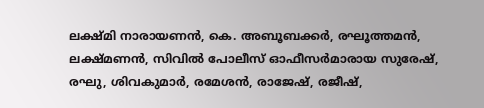ലക്ഷ്മി നാരായണന്‍, കെ. അബൂബക്കര്‍, രഘൂത്തമന്‍, ലക്ഷ്മണന്‍, സിവില്‍ പോലീസ് ഓഫീസര്‍മാരായ സുരേഷ്, രഘു, ശിവകുമാര്‍, രമേശന്‍, രാജേഷ്, രജീഷ്,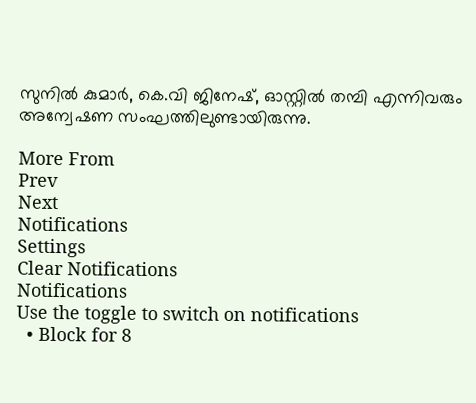സുനില്‍ കുമാര്‍, കെ.വി ജിനേഷ്, ഓസ്റ്റില്‍ തമ്പി എന്നിവരും അന്വേഷണ സംഘത്തിലുണ്ടായിരുന്നു.

More From
Prev
Next
Notifications
Settings
Clear Notifications
Notifications
Use the toggle to switch on notifications
  • Block for 8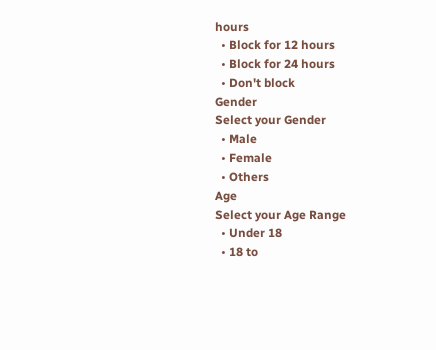hours
  • Block for 12 hours
  • Block for 24 hours
  • Don't block
Gender
Select your Gender
  • Male
  • Female
  • Others
Age
Select your Age Range
  • Under 18
  • 18 to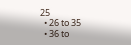25
  • 26 to 35
  • 36 to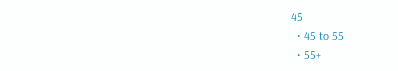45
  • 45 to 55
  • 55+